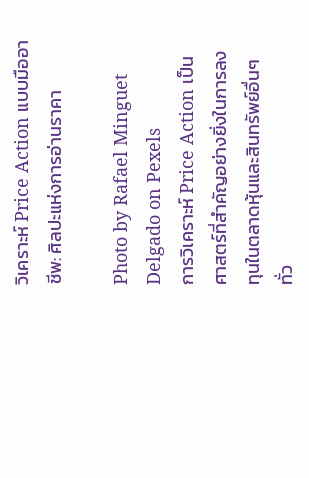วิเคราะห์ Price Action แบบมืออาชีพ: ศิลปะแห่งการอ่านราคา

Photo by Rafael Minguet Delgado on Pexels
การวิเคราะห์ Price Action เป็นศาสตร์ที่สำคัญอย่างยิ่งในการลงทุนในตลาดหุ้นและสินทรัพย์อื่นๆ ทั่ว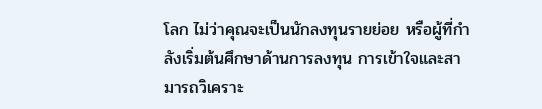โลก ไม่ว่าคุณจะเป็นนักลงทุนรายย่อย หรือผู้ที่กำลังเริ่มต้นศึกษาด้านการลงทุน การเข้าใจและสามารถวิเคราะ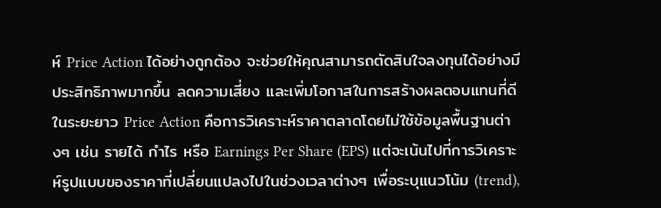ห์ Price Action ได้อย่างถูกต้อง จะช่วยให้คุณสามารถตัดสินใจลงทุนได้อย่างมีประสิทธิภาพมากขึ้น ลดความเสี่ยง และเพิ่มโอกาสในการสร้างผลตอบแทนที่ดีในระยะยาว Price Action คือการวิเคราะห์ราคาตลาดโดยไม่ใช้ข้อมูลพื้นฐานต่างๆ เช่น รายได้ กำไร หรือ Earnings Per Share (EPS) แต่จะเน้นไปที่การวิเคราะห์รูปแบบของราคาที่เปลี่ยนแปลงไปในช่วงเวลาต่างๆ เพื่อระบุแนวโน้ม (trend),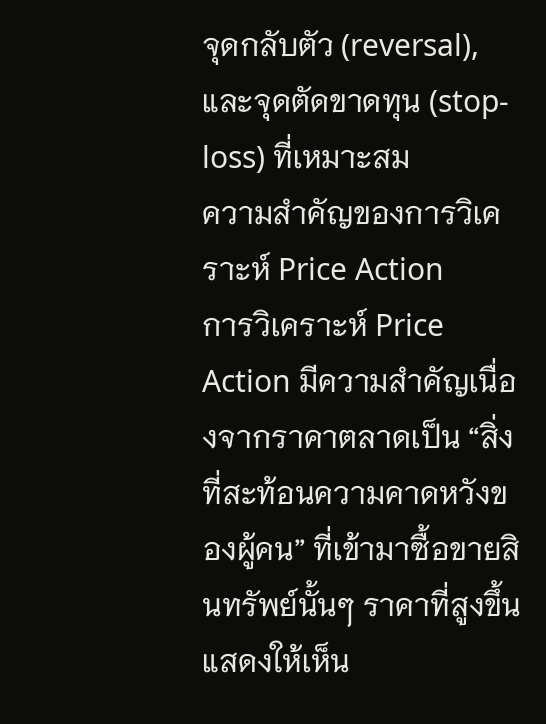จุดกลับตัว (reversal), และจุดตัดขาดทุน (stop-loss) ที่เหมาะสม
ความสำคัญของการวิเคราะห์ Price Action
การวิเคราะห์ Price Action มีความสำคัญเนื่องจากราคาตลาดเป็น “สิ่งที่สะท้อนความคาดหวังของผู้คน” ที่เข้ามาซื้อขายสินทรัพย์นั้นๆ ราคาที่สูงขึ้นแสดงให้เห็น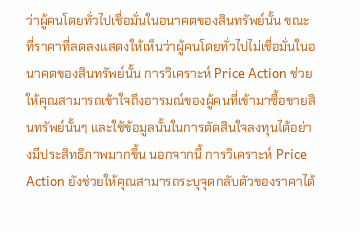ว่าผู้คนโดยทั่วไปเชื่อมั่นในอนาคตของสินทรัพย์นั้น ขณะที่ราคาที่ลดลงแสดงให้เห็นว่าผู้คนโดยทั่วไปไม่เชื่อมั่นในอนาคตของสินทรัพย์นั้น การวิเคราะห์ Price Action ช่วยให้คุณสามารถเข้าใจถึงอารมณ์ของผู้คนที่เข้ามาซื้อขายสินทรัพย์นั้นๆ และใช้ข้อมูลนั้นในการตัดสินใจลงทุนได้อย่างมีประสิทธิภาพมากขึ้น นอกจากนี้ การวิเคราะห์ Price Action ยังช่วยให้คุณสามารถระบุจุดกลับตัวของราคาได้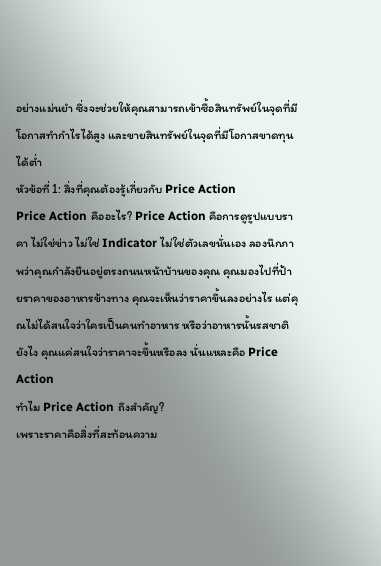อย่างแม่นยำ ซึ่งจะช่วยให้คุณสามารถเข้าซื้อสินทรัพย์ในจุดที่มีโอกาสทำกำไรได้สูง และขายสินทรัพย์ในจุดที่มีโอกาสขาดทุนได้ต่ำ
หัวข้อที่ 1: สิ่งที่คุณต้องรู้เกี่ยวกับ Price Action
Price Action คืออะไร? Price Action คือการดูรูปแบบราคา ไม่ใช่ข่าว ไม่ใช่ Indicator ไม่ใช่ตัวเลขนั่นเอง ลองนึกภาพว่าคุณกำลังยืนอยู่ตรงถนนหน้าบ้านของคุณ คุณมองไปที่ป้ายราคาของอาหารข้างทาง คุณจะเห็นว่าราคาขึ้นลงอย่างไร แต่คุณไม่ได้สนใจว่าใครเป็นคนทำอาหาร หรือว่าอาหารนั้นรสชาติยังไง คุณแค่สนใจว่าราคาจะขึ้นหรือลง นั่นแหละคือ Price Action
ทำไม Price Action ถึงสำคัญ?
เพราะราคาคือสิ่งที่สะท้อนความ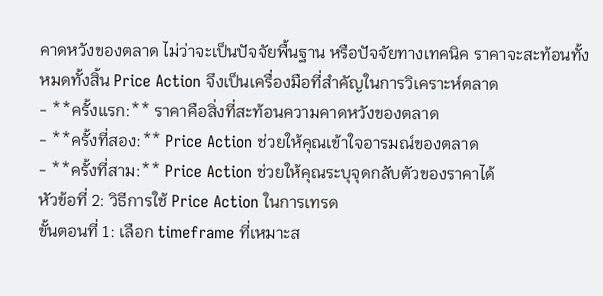คาดหวังของตลาด ไม่ว่าจะเป็นปัจจัยพื้นฐาน หรือปัจจัยทางเทคนิค ราคาจะสะท้อนทั้งหมดทั้งสิ้น Price Action จึงเป็นเครื่องมือที่สำคัญในการวิเคราะห์ตลาด
- **ครั้งแรก:** ราคาคือสิ่งที่สะท้อนความคาดหวังของตลาด
- **ครั้งที่สอง:** Price Action ช่วยให้คุณเข้าใจอารมณ์ของตลาด
- **ครั้งที่สาม:** Price Action ช่วยให้คุณระบุจุดกลับตัวของราคาได้
หัวข้อที่ 2: วิธีการใช้ Price Action ในการเทรด
ขั้นตอนที่ 1: เลือก timeframe ที่เหมาะส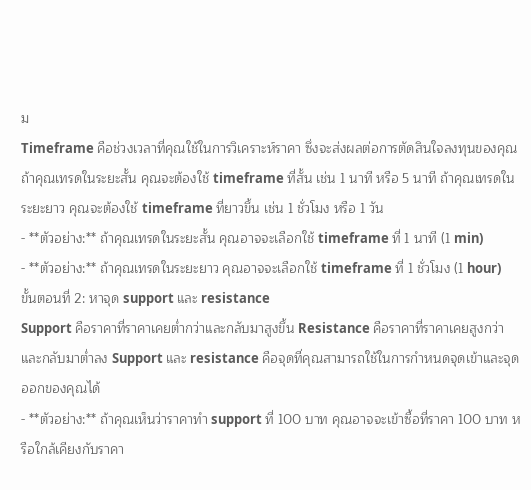ม
Timeframe คือช่วงเวลาที่คุณใช้ในการวิเคราะห์ราคา ซึ่งจะส่งผลต่อการตัดสินใจลงทุนของคุณ ถ้าคุณเทรดในระยะสั้น คุณจะต้องใช้ timeframe ที่สั้น เช่น 1 นาที หรือ 5 นาที ถ้าคุณเทรดในระยะยาว คุณจะต้องใช้ timeframe ที่ยาวขึ้น เช่น 1 ชั่วโมง หรือ 1 วัน
- **ตัวอย่าง:** ถ้าคุณเทรดในระยะสั้น คุณอาจจะเลือกใช้ timeframe ที่ 1 นาที (1 min)
- **ตัวอย่าง:** ถ้าคุณเทรดในระยะยาว คุณอาจจะเลือกใช้ timeframe ที่ 1 ชั่วโมง (1 hour)
ขั้นตอนที่ 2: หาจุด support และ resistance
Support คือราคาที่ราคาเคยต่ำกว่าและกลับมาสูงขึ้น Resistance คือราคาที่ราคาเคยสูงกว่าและกลับมาต่ำลง Support และ resistance คือจุดที่คุณสามารถใช้ในการกำหนดจุดเข้าและจุดออกของคุณได้
- **ตัวอย่าง:** ถ้าคุณเห็นว่าราคาทำ support ที่ 100 บาท คุณอาจจะเข้าซื้อที่ราคา 100 บาท หรือใกล้เคียงกับราคา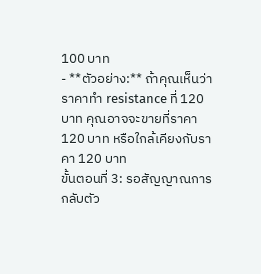100 บาท
- **ตัวอย่าง:** ถ้าคุณเห็นว่าราคาทำ resistance ที่ 120 บาท คุณอาจจะขายที่ราคา 120 บาท หรือใกล้เคียงกับราคา 120 บาท
ขั้นตอนที่ 3: รอสัญญาณการกลับตัว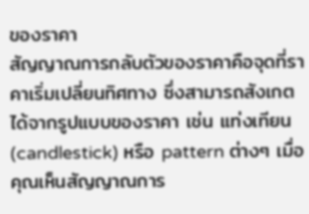ของราคา
สัญญาณการกลับตัวของราคาคือจุดที่ราคาเริ่มเปลี่ยนทิศทาง ซึ่งสามารถสังเกตได้จากรูปแบบของราคา เช่น แท่งเทียน (candlestick) หรือ pattern ต่างๆ เมื่อคุณเห็นสัญญาณการ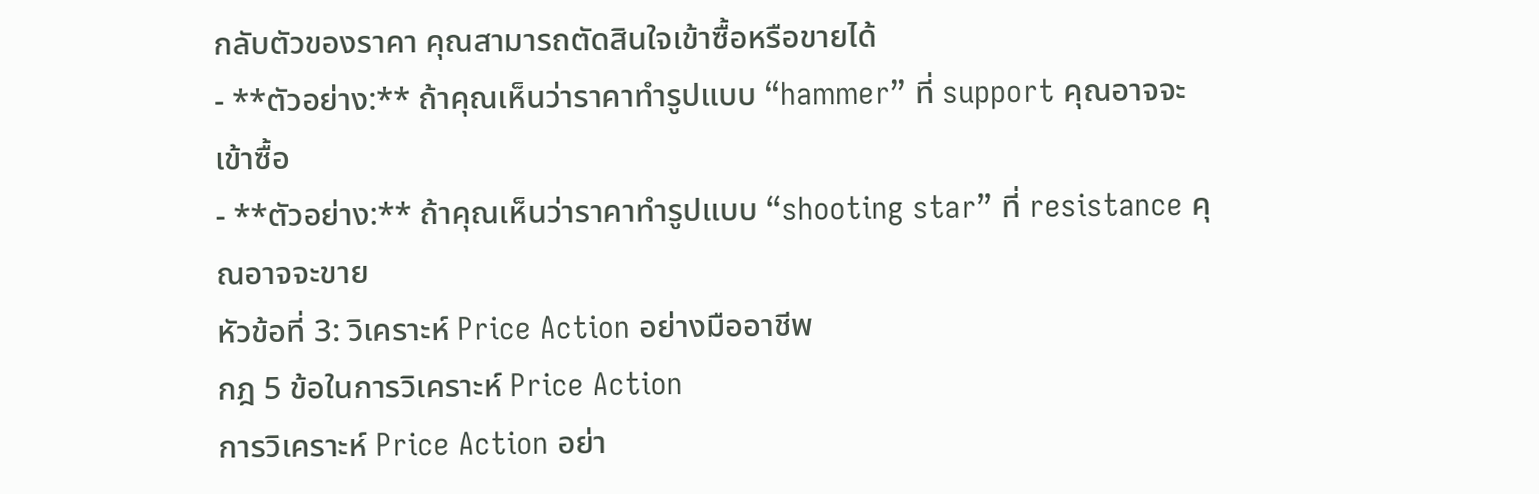กลับตัวของราคา คุณสามารถตัดสินใจเข้าซื้อหรือขายได้
- **ตัวอย่าง:** ถ้าคุณเห็นว่าราคาทำรูปแบบ “hammer” ที่ support คุณอาจจะเข้าซื้อ
- **ตัวอย่าง:** ถ้าคุณเห็นว่าราคาทำรูปแบบ “shooting star” ที่ resistance คุณอาจจะขาย
หัวข้อที่ 3: วิเคราะห์ Price Action อย่างมืออาชีพ
กฎ 5 ข้อในการวิเคราะห์ Price Action
การวิเคราะห์ Price Action อย่า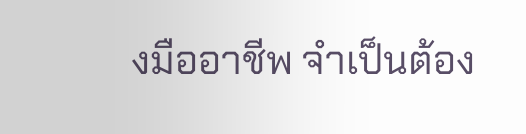งมืออาชีพ จำเป็นต้อง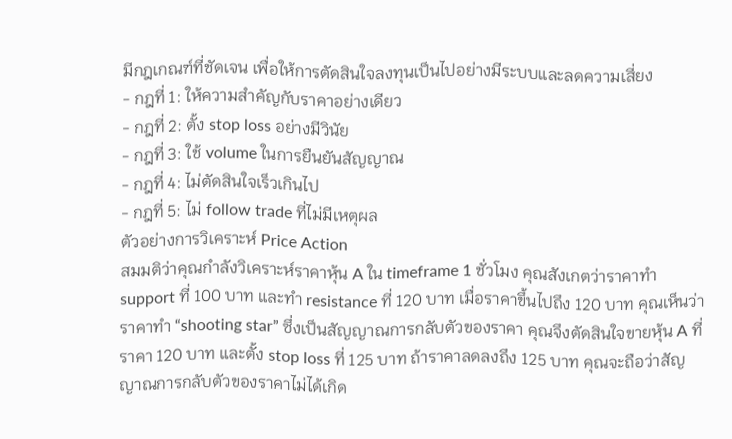มีกฎเกณฑ์ที่ชัดเจน เพื่อให้การตัดสินใจลงทุนเป็นไปอย่างมีระบบและลดความเสี่ยง
- กฎที่ 1: ให้ความสำคัญกับราคาอย่างเดียว
- กฎที่ 2: ตั้ง stop loss อย่างมีวินัย
- กฎที่ 3: ใช้ volume ในการยืนยันสัญญาณ
- กฎที่ 4: ไม่ตัดสินใจเร็วเกินไป
- กฎที่ 5: ไม่ follow trade ที่ไม่มีเหตุผล
ตัวอย่างการวิเคราะห์ Price Action
สมมติว่าคุณกำลังวิเคราะห์ราคาหุ้น A ใน timeframe 1 ชั่วโมง คุณสังเกตว่าราคาทำ support ที่ 100 บาท และทำ resistance ที่ 120 บาท เมื่อราคาขึ้นไปถึง 120 บาท คุณเห็นว่าราคาทำ “shooting star” ซึ่งเป็นสัญญาณการกลับตัวของราคา คุณจึงตัดสินใจขายหุ้น A ที่ราคา 120 บาท และตั้ง stop loss ที่ 125 บาท ถ้าราคาลดลงถึง 125 บาท คุณจะถือว่าสัญญาณการกลับตัวของราคาไม่ได้เกิด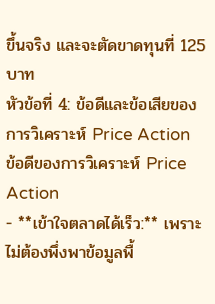ขึ้นจริง และจะตัดขาดทุนที่ 125 บาท
หัวข้อที่ 4: ข้อดีและข้อเสียของการวิเคราะห์ Price Action
ข้อดีของการวิเคราะห์ Price Action
- **เข้าใจตลาดได้เร็ว:** เพราะไม่ต้องพึ่งพาข้อมูลพื้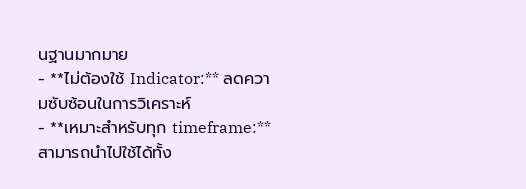นฐานมากมาย
- **ไม่ต้องใช้ Indicator:** ลดความซับซ้อนในการวิเคราะห์
- **เหมาะสำหรับทุก timeframe:** สามารถนำไปใช้ได้ทั้ง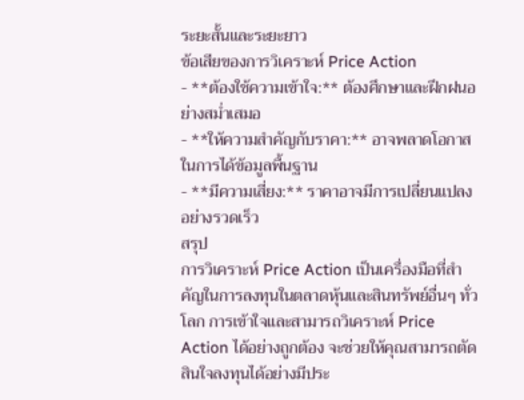ระยะสั้นและระยะยาว
ข้อเสียของการวิเคราะห์ Price Action
- **ต้องใช้ความเข้าใจ:** ต้องศึกษาและฝึกฝนอย่างสม่ำเสมอ
- **ให้ความสำคัญกับราคา:** อาจพลาดโอกาสในการได้ข้อมูลพื้นฐาน
- **มีความเสี่ยง:** ราคาอาจมีการเปลี่ยนแปลงอย่างรวดเร็ว
สรุป
การวิเคราะห์ Price Action เป็นเครื่องมือที่สำคัญในการลงทุนในตลาดหุ้นและสินทรัพย์อื่นๆ ทั่วโลก การเข้าใจและสามารถวิเคราะห์ Price Action ได้อย่างถูกต้อง จะช่วยให้คุณสามารถตัดสินใจลงทุนได้อย่างมีประ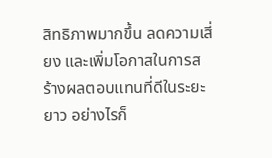สิทธิภาพมากขึ้น ลดความเสี่ยง และเพิ่มโอกาสในการสร้างผลตอบแทนที่ดีในระยะยาว อย่างไรก็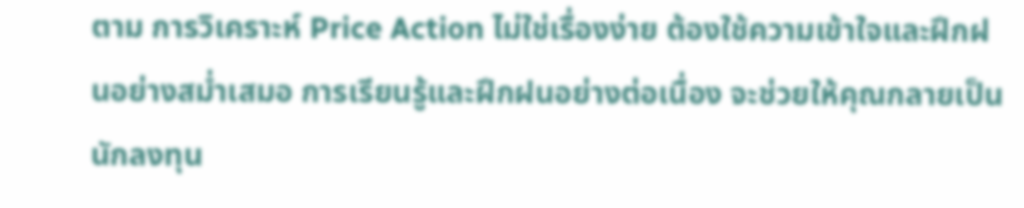ตาม การวิเคราะห์ Price Action ไม่ใช่เรื่องง่าย ต้องใช้ความเข้าใจและฝึกฝนอย่างสม่ำเสมอ การเรียนรู้และฝึกฝนอย่างต่อเนื่อง จะช่วยให้คุณกลายเป็นนักลงทุน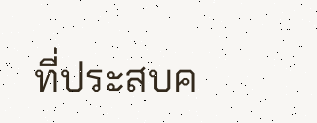ที่ประสบค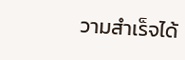วามสำเร็จได้